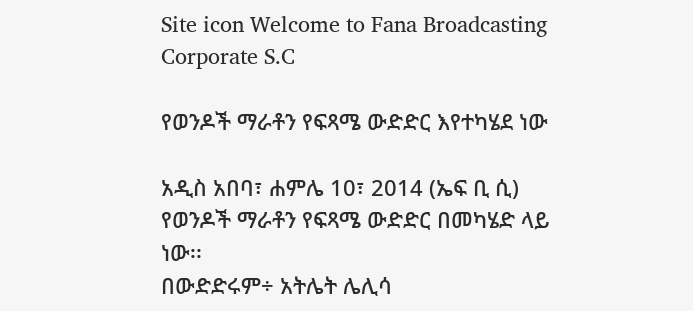Site icon Welcome to Fana Broadcasting Corporate S.C

የወንዶች ማራቶን የፍጻሜ ውድድር እየተካሄደ ነው

አዲስ አበባ፣ ሐምሌ 10፣ 2014 (ኤፍ ቢ ሲ) የወንዶች ማራቶን የፍጻሜ ውድድር በመካሄድ ላይ ነው፡፡
በውድድሩም÷ አትሌት ሌሊሳ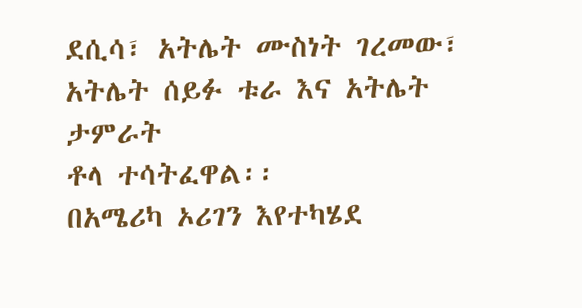ደሲሳ፣ አትሌት ሙስነት ገረመው፣ አትሌት ሰይፉ ቱራ እና አትሌት ታምራት
ቶላ ተሳትፈዋል፡፡
በአሜሪካ ኦሪገን እየተካሄደ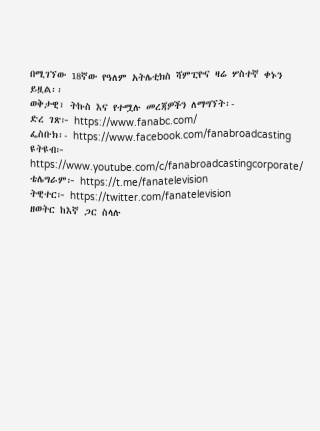በሚገኘው 18ኛው የዓለም አትሌቲክስ ሻምፒዮና ዛሬ ሦስተኛ ቀኑን ይዟል፡፡
ወቅታዊ፣ ትኩስ እና የተሟሉ መረጃዎችን ለማግኘት፡-
ድረ ገጽ፦ https://www.fanabc.com/
ፌስቡክ፡- https://www.facebook.com/fanabroadcasting
ዩትዩብ፦ https://www.youtube.com/c/fanabroadcastingcorporate/
ቴሌግራም፦ https://t.me/fanatelevision
ትዊተር፦ https://twitter.com/fanatelevision
ዘወትር ከእኛ ጋር ስላሉ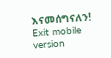እናመሰግናለን!
Exit mobile version